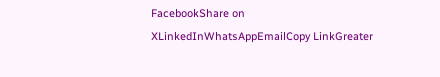FacebookShare on XLinkedInWhatsAppEmailCopy LinkGreater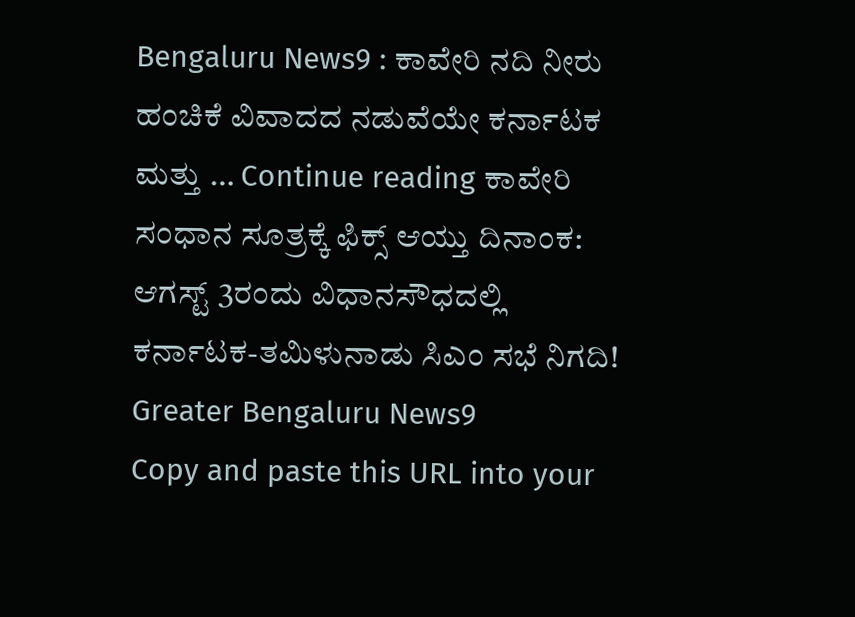Bengaluru News9 : ಕಾವೇರಿ ನದಿ ನೀರು ಹಂಚಿಕೆ ವಿವಾದದ ನಡುವೆಯೇ ಕರ್ನಾಟಕ ಮತ್ತು … Continue reading ಕಾವೇರಿ ಸಂಧಾನ ಸೂತ್ರಕ್ಕೆ ಫಿಕ್ಸ್ ಆಯ್ತು ದಿನಾಂಕ: ಆಗಸ್ಟ್ 3ರಂದು ವಿಧಾನಸೌಧದಲ್ಲಿ ಕರ್ನಾಟಕ-ತಮಿಳುನಾಡು ಸಿಎಂ ಸಭೆ ನಿಗದಿ! Greater Bengaluru News9
Copy and paste this URL into your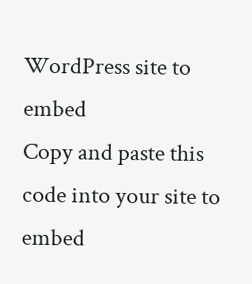WordPress site to embed
Copy and paste this code into your site to embed